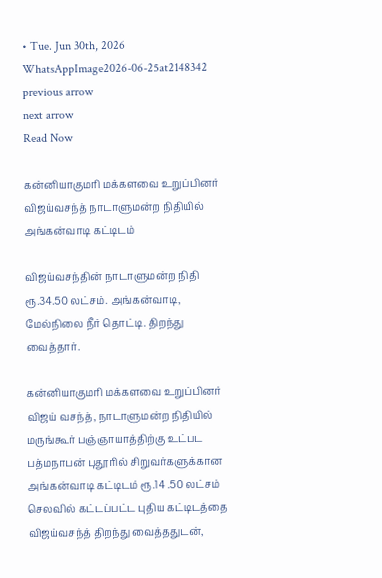• Tue. Jun 30th, 2026
WhatsAppImage2026-06-25at2148342
previous arrow
next arrow
Read Now

கன்னியாகுமரி மக்களவை உறுப்பினர் விஜய்வசந்த் நாடாளுமன்ற நிதியில் அங்கன்வாடி கட்டிடம்

விஜய்வசந்தின் நாடாளுமன்ற நிதி ரூ.34.50 லட்சம். அங்கன்வாடி, மேல்நிலை நீர் தொட்டி. திறந்து வைத்தார்.

கன்னியாகுமரி மக்களவை உறுப்பினர் விஜய் வசந்த், நாடாளுமன்ற நிதியில் மருங்கூர் பஞ்ஞாயாத்திற்கு உட்பட பத்மநாபன் புதூரில் சிறுவர்களுக்கான அங்கன்வாடி கட்டிடம் ரூ.14 .50 லட்சம் செலவில் கட்டப்பட்ட புதிய கட்டிடத்தை விஜய்வசந்த் திறந்து வைத்ததுடன்,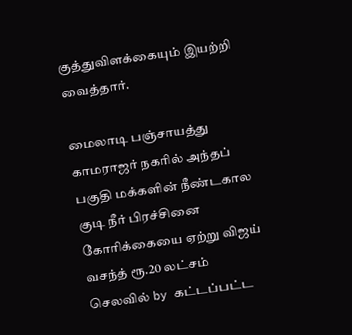குத்துவிளக்கையும் இயற்றி வைத்தார்.

மைலாடி பஞ்சாயத்து காமராஜர் நகரில் அந்தப் பகுதி மக்களின் நீண்டகால குடி நீர் பிரச்சினை கோரிக்கையை ஏற்று விஜய் வசந்த் ரூ.20 லட்சம் செலவில் by கட்டப்பட்ட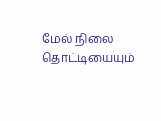மேல் நிலை தொட்டியையும்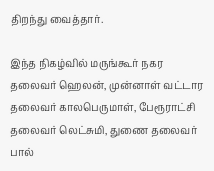திறந்து வைத்தார்.

இந்த நிகழ்வில் மருங்கூர் நகர தலைவர் ஹெலன், முன்னாள் வட்டார தலைவர் காலபெருமாள், பேரூராட்சி தலைவர் லெட்சுமி, துணை தலைவர் பால்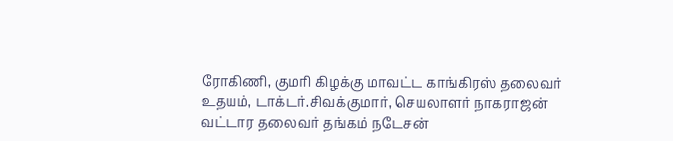ரோகிணி, குமரி கிழக்கு மாவட்ட காங்கிரஸ் தலைவர் உதயம், டாக்டர்.சிவக்குமார், செயலாளர் நாகராஜன் வட்டார தலைவர் தங்கம் நடேசன்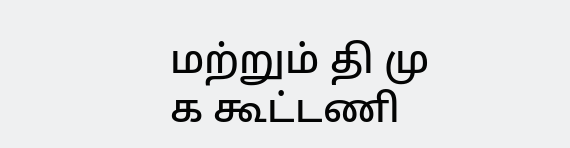மற்றும் தி மு க கூட்டணி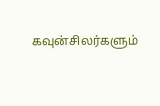கவுன்சிலர்களும்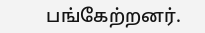பங்கேற்றனர்.